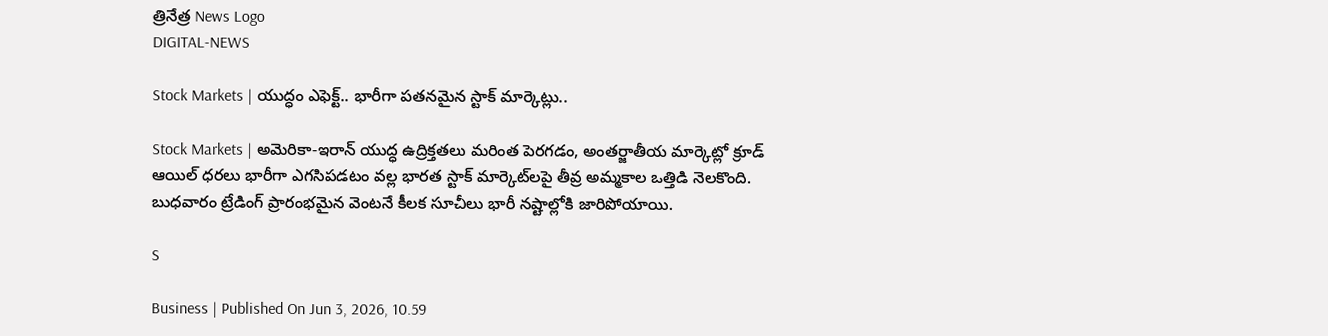త్రినేత్ర News Logo
DIGITAL-NEWS

Stock Markets | యుద్ధం ఎఫెక్ట్.. భారీగా ప‌త‌న‌మైన స్టాక్ మార్కెట్లు..

Stock Markets | అమెరికా-ఇరాన్ యుద్ధ ఉద్రిక్తతలు మరింత పెరగడం, అంతర్జాతీయ మార్కెట్లో క్రూడ్ ఆయిల్ ధరలు భారీగా ఎగసిపడటం వల్ల భారత స్టాక్ మార్కెట్‌ల‌పై తీవ్ర అమ్మకాల ఒత్తిడి నెలకొంది. బుధవారం ట్రేడింగ్ ప్రారంభమైన వెంటనే కీలక సూచీలు భారీ నష్టాల్లోకి జారిపోయాయి.

S

Business | Published On Jun 3, 2026, 10.59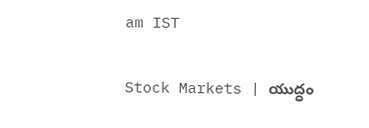am IST

Stock Markets | యుద్ధం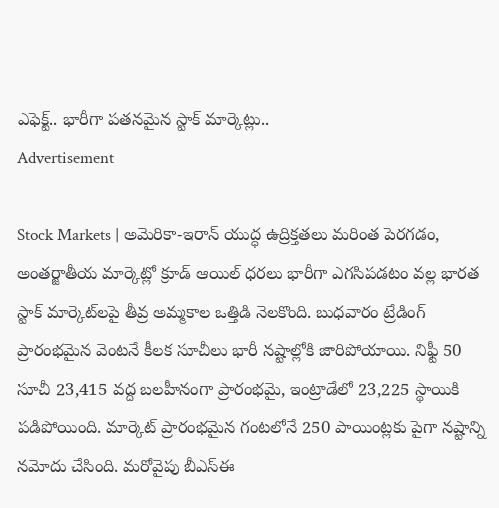ఎఫెక్ట్.. భారీగా ప‌త‌న‌మైన స్టాక్ మార్కెట్లు..
Advertisement

Stock Markets | అమెరికా-ఇరాన్ యుద్ధ ఉద్రిక్తతలు మరింత పెరగడం, అంతర్జాతీయ మార్కెట్లో క్రూడ్ ఆయిల్ ధరలు భారీగా ఎగసిపడటం వల్ల భారత స్టాక్ మార్కెట్‌ల‌పై తీవ్ర అమ్మకాల ఒత్తిడి నెలకొంది. బుధవారం ట్రేడింగ్ ప్రారంభమైన వెంటనే కీలక సూచీలు భారీ నష్టాల్లోకి జారిపోయాయి. నిఫ్టీ 50 సూచీ 23,415 వద్ద బలహీనంగా ప్రారంభమై, ఇంట్రాడేలో 23,225 స్థాయికి పడిపోయింది. మార్కెట్ ప్రారంభమైన గంటలోనే 250 పాయింట్లకు పైగా నష్టాన్ని నమోదు చేసింది. మరోవైపు బీఎస్‌ఈ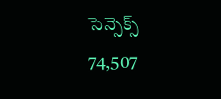సెన్సెక్స్ 74,507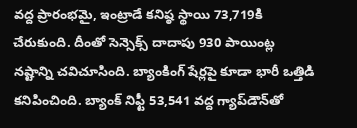వద్ద ప్రారంభమై, ఇంట్రాడే కనిష్ఠ స్థాయి 73,719కి చేరుకుంది. దీంతో సెన్సెక్స్ దాదాపు 930 పాయింట్ల నష్టాన్ని చవిచూసింది. బ్యాంకింగ్ షేర్లపై కూడా భారీ ఒత్తిడి కనిపించింది. బ్యాంక్ నిఫ్టీ 53,541 వద్ద గ్యాప్‌డౌన్‌తో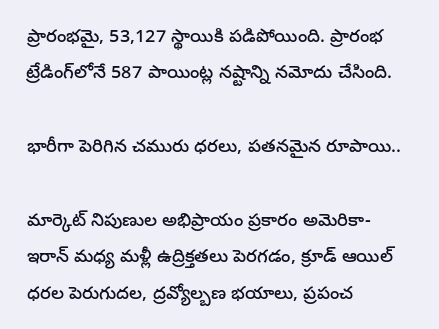ప్రారంభమై, 53,127 స్థాయికి పడిపోయింది. ప్రారంభ ట్రేడింగ్‌లోనే 587 పాయింట్ల నష్టాన్ని నమోదు చేసింది.

భారీగా పెరిగిన చ‌మురు ధ‌ర‌లు, ప‌త‌న‌మైన రూపాయి..

మార్కెట్ నిపుణుల అభిప్రాయం ప్రకారం అమెరికా-ఇరాన్ మధ్య మళ్లీ ఉద్రిక్తతలు పెరగడం, క్రూడ్ ఆయిల్ ధరల పెరుగుదల, ద్రవ్యోల్బణ భయాలు, ప్రపంచ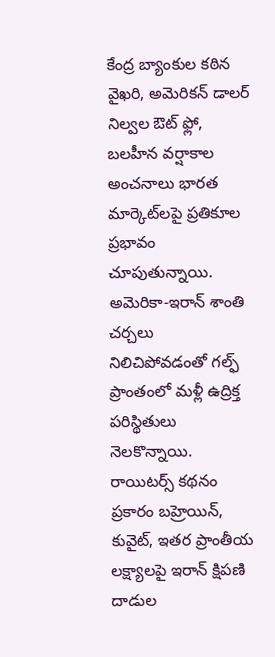కేంద్ర బ్యాంకుల కఠిన వైఖరి, అమెరికన్ డాలర్ నిల్వల ఔట్ ఫ్లో, బలహీన వర్షాకాల అంచనాలు భారత మార్కెట్‌ల‌పై ప్రతికూల ప్రభావం చూపుతున్నాయి. అమెరికా-ఇరాన్ శాంతి చర్చలు నిలిచిపోవడంతో గల్ఫ్ ప్రాంతంలో మళ్లీ ఉద్రిక్త పరిస్థితులు నెలకొన్నాయి. రాయిటర్స్ కథనం ప్రకారం బహ్రెయిన్, కువైట్, ఇతర ప్రాంతీయ లక్ష్యాలపై ఇరాన్ క్షిపణి దాడుల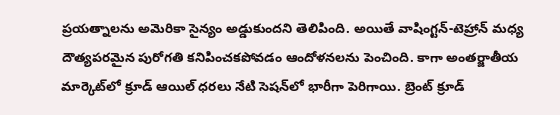ప్రయత్నాలను అమెరికా సైన్యం అడ్డుకుందని తెలిపింది. అయితే వాషింగ్టన్-టెహ్రాన్ మధ్య దౌత్యపరమైన పురోగతి కనిపించకపోవడం ఆందోళనలను పెంచింది. కాగా అంత‌ర్జాతీయ మార్కెట్‌లో క్రూడ్ ఆయిల్ ధ‌ర‌లు నేటి సెష‌న్‌లో భారీగా పెరిగాయి. బ్రెంట్ క్రూడ్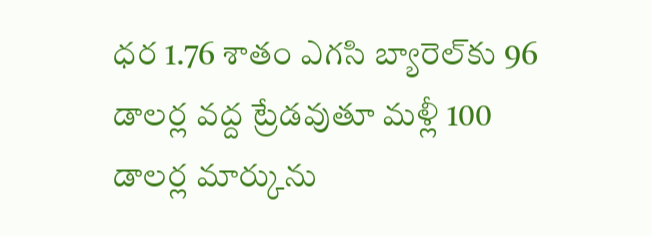ధ‌ర 1.76 శాతం ఎగ‌సి బ్యారెల్‌కు 96 డాల‌ర్ల వ‌ద్ద ట్రేడ‌వుతూ మ‌ళ్లీ 100 డాల‌ర్ల మార్కును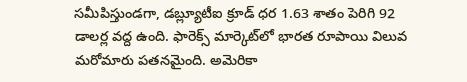స‌మీపిస్తుండ‌గా, డ‌బ్ల్యూటీఐ క్రూడ్ ధ‌ర 1.63 శాతం పెరిగి 92 డాల‌ర్ల వ‌ద్ద ఉంది. ఫారెక్స్ మార్కెట్‌లో భార‌త రూపాయి విలువ మ‌రోమారు ప‌త‌న‌మైంది. అమెరికా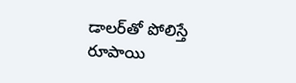డాల‌ర్‌తో పోలిస్తే రూపాయి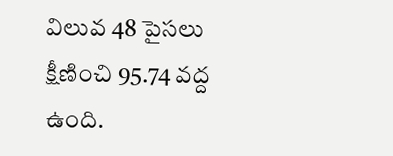విలువ 48 పైస‌లు క్షీణించి 95.74 వ‌ద్ద ఉంది.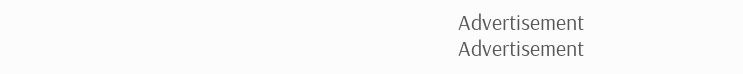Advertisement
Advertisement